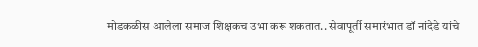मोडकळीस आलेला समाज शिक्षकच उभा करू शकतात.. सेवापूर्ती समारंभात डॉ नांदेडे यांचे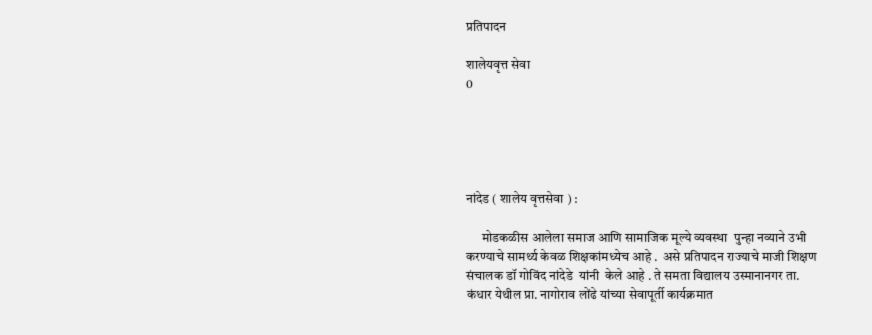प्रतिपादन

शालेयवृत्त सेवा
0





नांदेड ( शालेय वृत्तसेवा ) :

      मोडकळीस आलेला समाज आणि सामाजिक मूल्ये व्यवस्था  पुन्हा नव्याने उभी करण्याचे सामर्थ्य केवळ शिक्षकांमध्येच आहे .  असे प्रतिपादन राज्याचे माजी शिक्षण संचालक डॉ गोविंद नांदेडे  यांनी  केले आहे . ते समता विद्यालय उस्मानानगर ता. कंधार येथील प्रा. नागोराव लोंढे यांच्या सेवापूर्ती कार्यक्रमात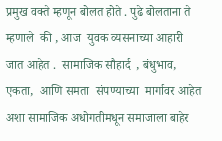प्रमुख वक्ते म्हणून बोलत होते . पुढे बोलताना ते म्हणाले  की , आज  युवक व्यसनाच्या आहारी जात आहेत .  सामाजिक सौहार्द  , बंधुभाव, एकता,  आणि समता  संपण्याच्या  मार्गावर आहेत अशा सामाजिक अधोगतीमधून समाजाला बाहेर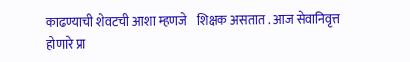काढण्याची शेवटची आशा म्हणजे    शिक्षक असतात . आज सेवानिवृत्त होणारे प्रा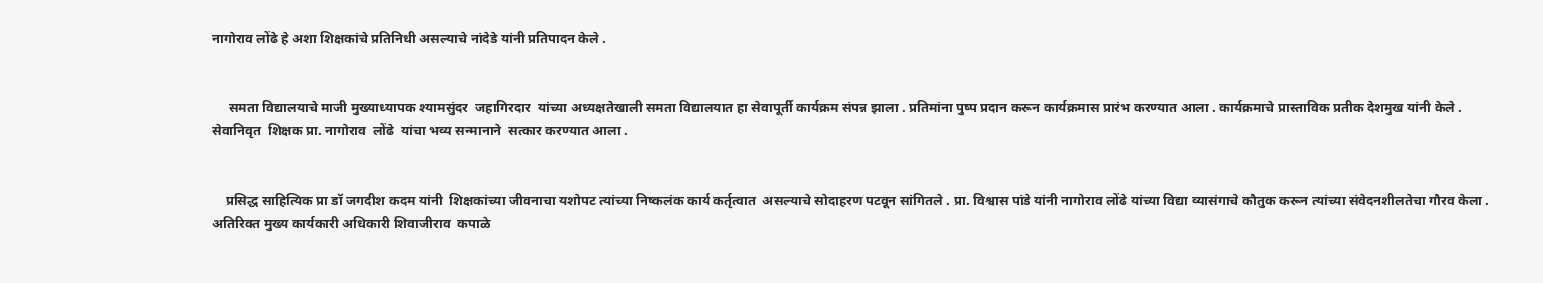नागोराव लोंढे हे अशा शिक्षकांचे प्रतिनिधी असल्याचे नांदेडे यांनी प्रतिपादन केले .


     समता विद्यालयाचे माजी मुख्याध्यापक श्यामसुंदर  जहागिरदार  यांच्या अध्यक्षतेखाली समता विद्यालयात हा सेवापूर्ती कार्यक्रम संपन्न झाला . प्रतिमांना पुष्प प्रदान करून कार्यक्रमास प्रारंभ करण्यात आला . कार्यक्रमाचे प्रास्ताविक प्रतीक देशमुख यांनी केले . सेवानिवृत  शिक्षक प्रा. नागोराव  लोंढे  यांचा भव्य सन्मानाने  सत्कार करण्यात आला .


    प्रसिद्ध साहित्यिक प्रा डॉ जगदीश कदम यांनी  शिक्षकांच्या जीवनाचा यशोपट त्यांच्या निष्कलंक कार्य कर्तृत्वात  असल्याचे सोदाहरण पटवून सांगितले . प्रा. विश्वास पांडे यांनी नागोराव लोंढे यांच्या विद्या व्यासंगाचे कौतुक करून त्यांच्या संवेदनशीलतेचा गौरव केला . अतिरिक्त मुख्य कार्यकारी अधिकारी शिवाजीराव  कपाळे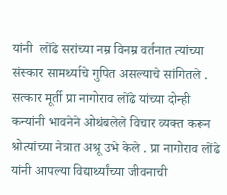यांनी  लोंढे सरांच्या नम्र विनम्र वर्तनात त्यांच्या संस्कार सामर्थ्याचे गुपित असल्याचे सांगितले . सत्कार मूर्ती प्रा नागोराव लोंढे यांच्या दोन्ही  कन्यांनी भावनेने ओथंबलेले विचार व्यक्त करून श्रोत्यांच्या नेत्रात अश्रू उभे केले . प्रा नागोराव लोंढे यांनी आपल्या विद्यार्थ्यांच्या जीवनाची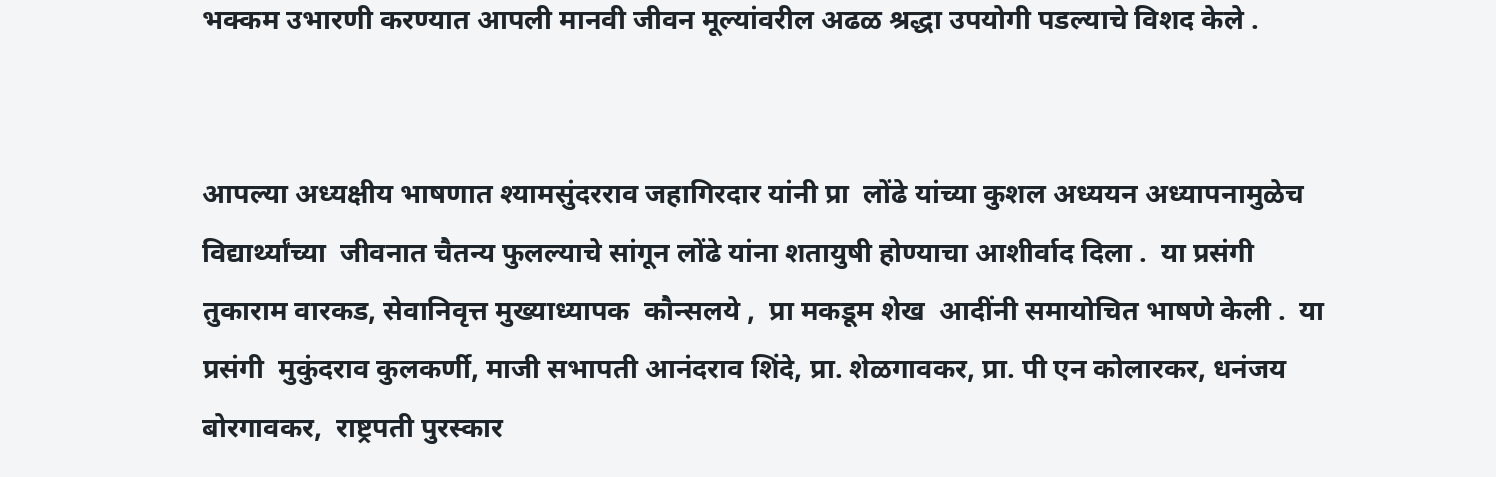भक्कम उभारणी करण्यात आपली मानवी जीवन मूल्यांवरील अढळ श्रद्धा उपयोगी पडल्याचे विशद केले .


आपल्या अध्यक्षीय भाषणात श्यामसुंदरराव जहागिरदार यांनी प्रा  लोंढे यांच्या कुशल अध्ययन अध्यापनामुळेच विद्यार्थ्यांच्या  जीवनात चैतन्य फुलल्याचे सांगून लोंढे यांना शतायुषी होण्याचा आशीर्वाद दिला .  या प्रसंगी  तुकाराम वारकड, सेवानिवृत्त मुख्याध्यापक  कौन्सलये ,  प्रा मकडूम शेख  आदींनी समायोचित भाषणे केली .  या प्रसंगी  मुकुंदराव कुलकर्णी, माजी सभापती आनंदराव शिंदे, प्रा. शेळगावकर, प्रा. पी एन कोलारकर, धनंजय बोरगावकर,  राष्ट्रपती पुरस्कार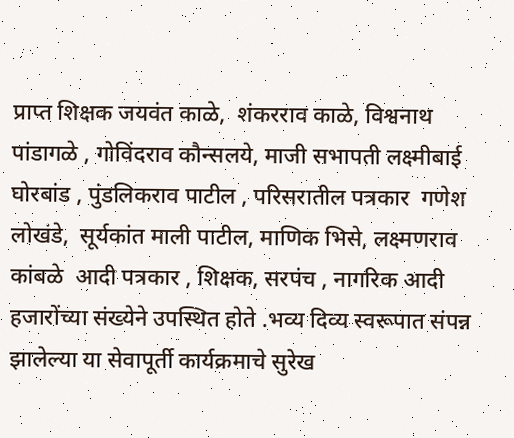प्राप्त शिक्षक जयवंत काळे,  शंकरराव काळे, विश्वनाथ पांडागळे , गोविंदराव कौन्सलये, माजी सभापती लक्ष्मीबाई घोरबांड , पुंडलिकराव पाटील , परिसरातील पत्रकार  गणेश लोखंडे,  सूर्यकांत माली पाटील, माणिक भिसे, लक्ष्मणराव कांबळे  आदी पत्रकार , शिक्षक, सरपंच , नागरिक आदी हजारोंच्या संख्येने उपस्थित होते .भव्य दिव्य स्वरूपात संपन्न झालेल्या या सेवापूर्ती कार्यक्रमाचे सुरेख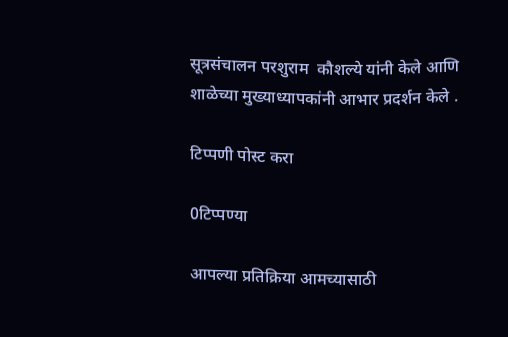सूत्रसंचालन परशुराम  कौशल्ये यांनी केले आणि शाळेच्या मुख्याध्यापकांनी आभार प्रदर्शन केले .

टिप्पणी पोस्ट करा

0टिप्पण्या

आपल्या प्रतिक्रिया आमच्यासाठी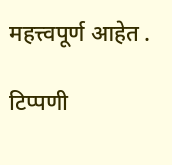महत्त्वपूर्ण आहेत .

टिप्पणी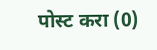पोस्ट करा (0)